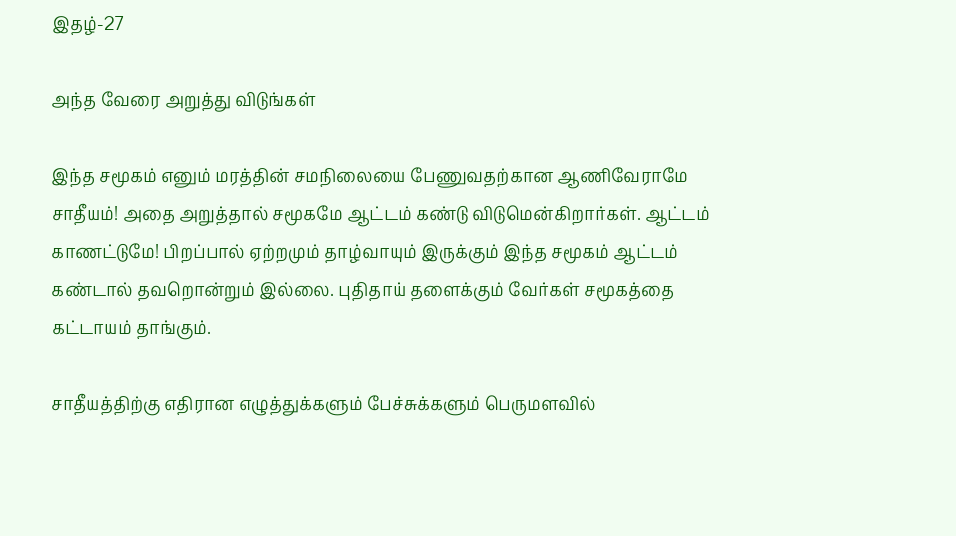இதழ்-27

அந்த வேரை அறுத்து விடுங்கள்

இந்த சமூகம் எனும் மரத்தின் சமநிலையை பேணுவதற்கான ஆணிவேராமே சாதீயம்! அதை அறுத்தால் சமூகமே ஆட்டம் கண்டு விடுமென்கிறார்கள். ஆட்டம் காணட்டுமே! பிறப்பால் ஏற்றமும் தாழ்வாயும் இருக்கும் இந்த சமூகம் ஆட்டம் கண்டால் தவறொன்றும் இல்லை. புதிதாய் தளைக்கும் வேர்கள் சமூகத்தை கட்டாயம் தாங்கும்.

சாதீயத்திற்கு எதிரான எழுத்துக்களும் பேச்சுக்களும் பெருமளவில்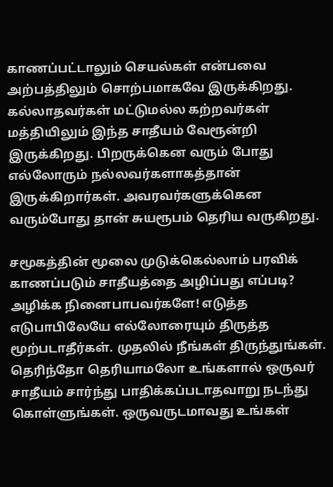காணப்பட்டாலும் செயல்கள் என்பவை அற்பத்திலும் சொற்பமாகவே இருக்கிறது. கல்லாதவர்கள் மட்டுமல்ல கற்றவர்கள் மத்தியிலும் இந்த சாதீயம் வேரூன்றி இருக்கிறது. பிறருக்கென வரும் போது எல்லோரும் நல்லவர்களாகத்தான் இருக்கிறார்கள். அவரவர்களுக்கென வரும்போது தான் சுயரூபம் தெரிய வருகிறது.

சமூகத்தின் மூலை முடுக்கெல்லாம் பரவிக் காணப்படும் சாதீயத்தை அழிப்பது எப்படி? அழிக்க நினைபாபவர்களே! எடுத்த எடுபாபிலேயே எல்லோரையும் திருத்த மூற்படாதீர்கள். முதலில் நீங்கள் திருந்துங்கள். தெரிந்தோ தெரியாமலோ உங்களால் ஒருவர் சாதீயம் சார்ந்து பாதிக்கப்படாதவாறு நடந்து கொள்ளுங்கள். ஒருவருடமாவது உங்கள்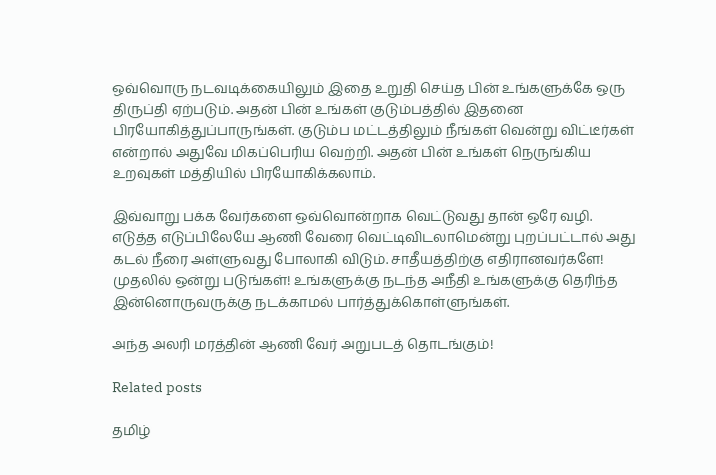ஒவ்வொரு நடவடிக்கையிலும் இதை உறுதி செய்த பின் உங்களுக்கே ஒரு திருப்தி ஏற்படும். அதன் பின் உங்கள் குடும்பத்தில் இதனை பிரயோகித்துப்பாருங்கள். குடும்ப மட்டத்திலும் நீங்கள் வென்று விட்டீர்கள் என்றால் அதுவே மிகப்பெரிய வெற்றி. அதன் பின் உங்கள் நெருங்கிய உறவுகள் மத்தியில் பிரயோகிக்கலாம்.

இவ்வாறு பக்க வேர்களை ஒவ்வொன்றாக வெட்டுவது தான் ஒரே வழி. எடுத்த எடுப்பிலேயே ஆணி வேரை வெட்டிவிடலாமென்று புறப்பட்டால் அது கடல் நீரை அள்ளுவது போலாகி விடும். சாதீயத்திற்கு எதிரானவர்களே! முதலில் ஒன்று படுங்கள்! உங்களுக்கு நடந்த அநீதி உங்களுக்கு தெரிந்த இன்னொருவருக்கு நடக்காமல் பார்த்துக்கொள்ளுங்கள்.

அந்த அலரி மரத்தின் ஆணி வேர் அறுபடத் தொடங்கும்!

Related posts

தமிழ்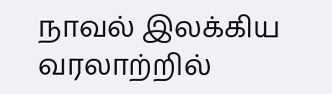நாவல் இலக்கிய வரலாற்றில்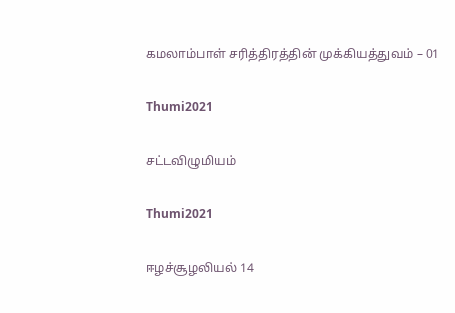கமலாம்பாள் சரித்திரத்தின் முக்கியத்துவம் – 01

Thumi2021

சட்டவிழுமியம்

Thumi2021

ஈழச்சூழலியல் 14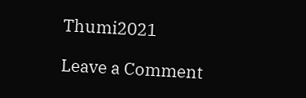Thumi2021

Leave a Comment